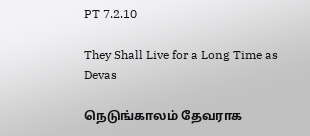PT 7.2.10

They Shall Live for a Long Time as Devas

நெடுங்காலம் தேவராக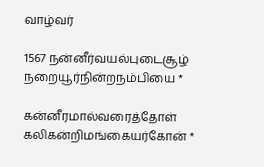வாழ்வர்

1567 நன்னீர்வயல்புடைசூழ் நறையூர்நின்றநம்பியை *

கன்னீரமால்வரைத்தோள் கலிகன்றிமங்கையர்கோன் *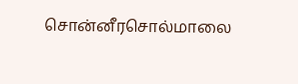சொன்னீரசொல்மாலை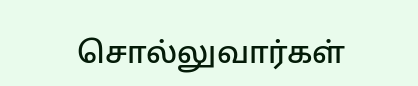சொல்லுவார்கள்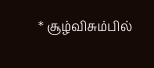* சூழ்விசும்பில்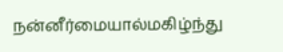நன்னீர்மையால்மகிழ்ந்து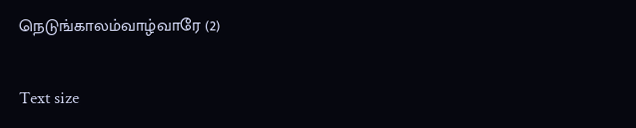நெடுங்காலம்வாழ்வாரே (2)

Text size